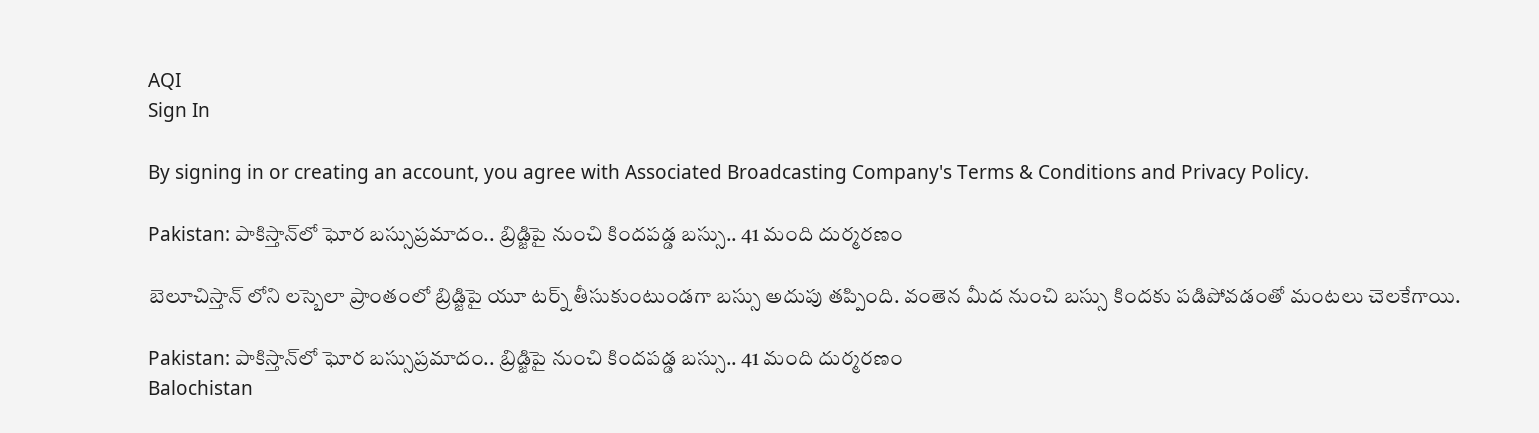AQI
Sign In

By signing in or creating an account, you agree with Associated Broadcasting Company's Terms & Conditions and Privacy Policy.

Pakistan: పాకిస్తాన్‌లో ఘోర బస్సుప్రమాదం.. బ్రిడ్జిపై నుంచి కిందపడ్డ బస్సు.. 41 మంది దుర్మరణం

బెలూచిస్తాన్‌ లోని లస్బెలా ప్రాంతంలో బ్రిడ్జిపై యూ టర్న్‌ తీసుకుంటుండగా బస్సు అదుపు తప్పింది. వంతెన మీద నుంచి బస్సు కిందకు పడిపోవడంతో మంటలు చెలకేగాయి.

Pakistan: పాకిస్తాన్‌లో ఘోర బస్సుప్రమాదం.. బ్రిడ్జిపై నుంచి కిందపడ్డ బస్సు.. 41 మంది దుర్మరణం
Balochistan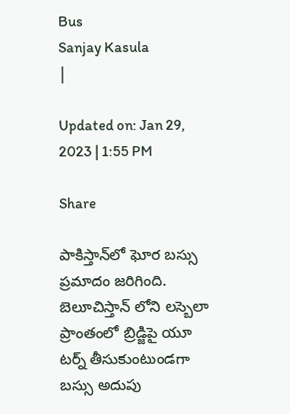Bus
Sanjay Kasula
|

Updated on: Jan 29, 2023 | 1:55 PM

Share

పాకిస్తాన్‌లో ఘోర బస్సు ప్రమాదం జరిగింది. బెలూచిస్తాన్‌ లోని లస్బెలా ప్రాంతంలో బ్రిడ్జిపై యూ టర్న్‌ తీసుకుంటుండగా బస్సు అదుపు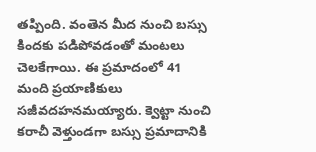తప్పింది. వంతెన మీద నుంచి బస్సు కిందకు పడిపోవడంతో మంటలు చెలకేగాయి. ఈ ప్రమాదంలో 41 మంది ప్రయాణికులు సజీవదహనమయ్యారు. క్వెట్టా నుంచి కరాచీ వెళ్తుండగా బస్సు ప్రమాదానికి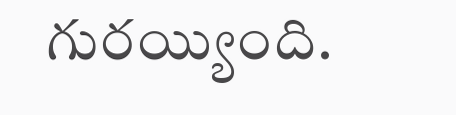గురయ్యింది.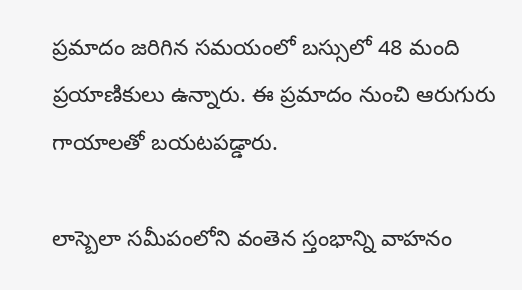ప్రమాదం జరిగిన సమయంలో బస్సులో 48 మంది ప్రయాణికులు ఉన్నారు. ఈ ప్రమాదం నుంచి ఆరుగురు గాయాలతో బయటపడ్డారు.

లాస్బెలా సమీపంలోని వంతెన స్తంభాన్ని వాహనం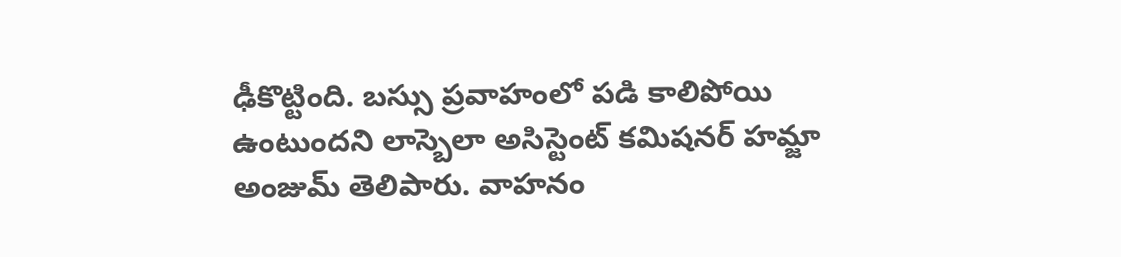ఢీకొట్టింది. బస్సు ప్రవాహంలో పడి కాలిపోయి ఉంటుందని లాస్బెలా అసిస్టెంట్ కమిషనర్ హమ్జా అంజుమ్ తెలిపారు. వాహనం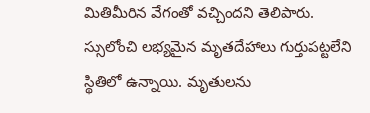మితిమీరిన వేగంతో వచ్చిందని తెలిపారు. స్సులోంచి లభ్యమైన మృతదేహాలు గుర్తుపట్టలేని స్థితిలో ఉన్నాయి. మృతులను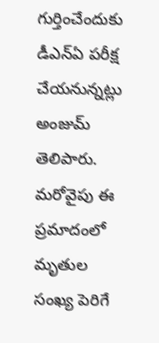గుర్తించేందుకు డీఎన్‌ఏ పరీక్ష చేయనున్నట్లు అంజుమ్‌ తెలిపారు. మరోవైపు ఈ ప్రమాదంలో మృతుల సంఖ్య పెరిగే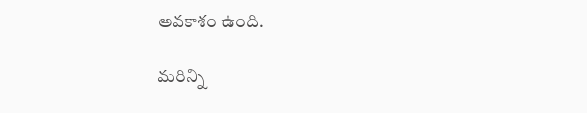అవకాశం ఉంది.

మరిన్ని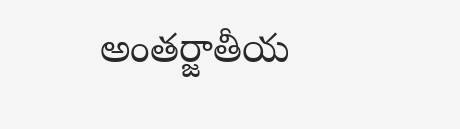అంతర్జాతీయ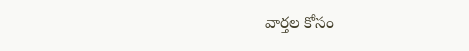వార్తల కోసం